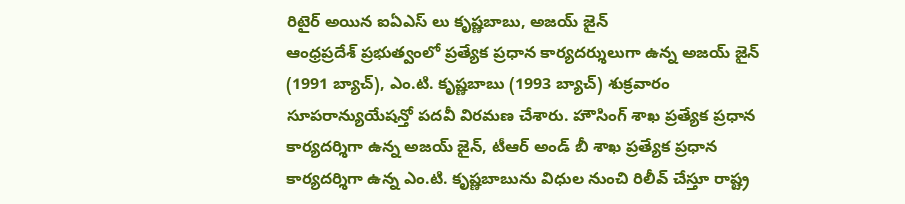రిటైర్ అయిన ఐఏఎస్ లు కృష్ణబాబు, అజయ్ జైన్
ఆంధ్రప్రదేశ్ ప్రభుత్వంలో ప్రత్యేక ప్రధాన కార్యదర్శులుగా ఉన్న అజయ్ జైన్ (1991 బ్యాచ్), ఎం.టి. కృష్ణబాబు (1993 బ్యాచ్) శుక్రవారం సూపరాన్యుయేషన్తో పదవీ విరమణ చేశారు. హౌసింగ్ శాఖ ప్రత్యేక ప్రధాన కార్యదర్శిగా ఉన్న అజయ్ జైన్, టీఆర్ అండ్ బీ శాఖ ప్రత్యేక ప్రధాన కార్యదర్శిగా ఉన్న ఎం.టి. కృష్ణబాబును విధుల నుంచి రిలీవ్ చేస్తూ రాష్ట్ర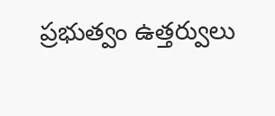ప్రభుత్వం ఉత్తర్వులు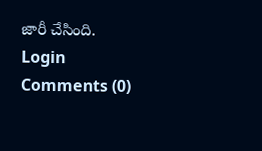జారీ చేసింది.
Login
Comments (0)